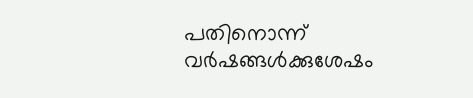പതിനൊന്ന് വർഷങ്ങൾക്കുശേഷം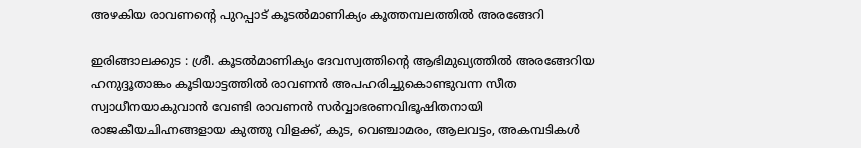അഴകിയ രാവണൻ്റെ പുറപ്പാട് കൂടൽമാണിക്യം കൂത്തമ്പലത്തിൽ അരങ്ങേറി

ഇരിങ്ങാലക്കുട : ശ്രീ. കൂടൽമാണിക്യം ദേവസ്വത്തിന്റെ ആഭിമുഖ്യത്തിൽ അരങ്ങേറിയ ഹനുദ്ദൂതാങ്കം കൂടിയാട്ടത്തിൽ രാവണൻ അപഹരിച്ചുകൊണ്ടുവന്ന സീത സ്വാധീനയാകുവാൻ വേണ്ടി രാവണൻ സർവ്വാഭരണവിഭൂഷിതനായി രാജകീയചിഹ്നങ്ങളായ കുത്തു വിളക്ക്, കുട, വെഞ്ചാമരം, ആലവട്ടം, അകമ്പടികൾ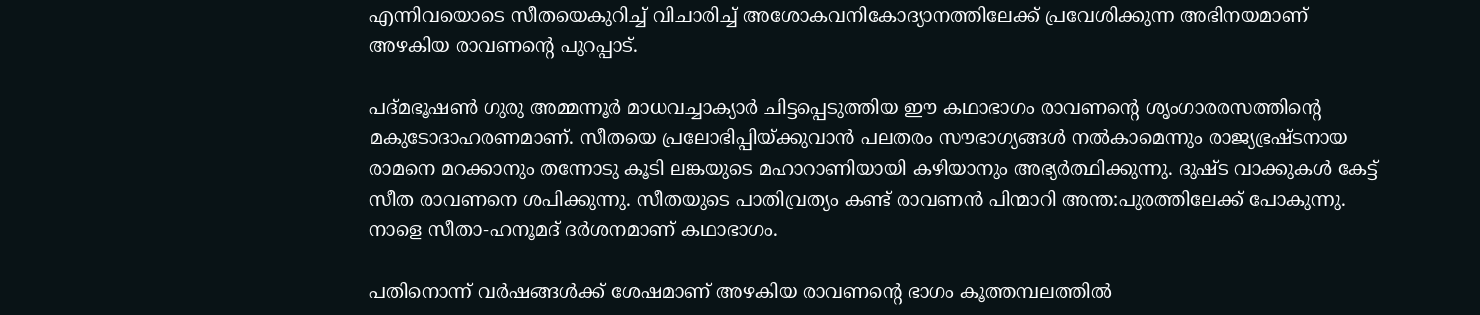എന്നിവയൊടെ സീതയെകുറിച്ച് വിചാരിച്ച് അശോകവനികോദ്യാനത്തിലേക്ക് പ്രവേശിക്കുന്ന അഭിനയമാണ് അഴകിയ രാവണൻ്റെ പുറപ്പാട്.

പദ്മഭൂഷൺ ഗുരു അമ്മന്നൂർ മാധവച്ചാക്യാർ ചിട്ടപ്പെടുത്തിയ ഈ കഥാഭാഗം രാവണൻ്റെ ശൃംഗാരരസത്തിന്റെ മകുടോദാഹരണമാണ്. സീതയെ പ്രലോഭിപ്പിയ്ക്കുവാൻ പലതരം സൗഭാഗ്യങ്ങൾ നൽകാമെന്നും രാജ്യഭ്രഷ്ടനായ രാമനെ മറക്കാനും തന്നോടു കൂടി ലങ്കയുടെ മഹാറാണിയായി കഴിയാനും അഭ്യർത്ഥിക്കുന്നു. ദുഷ്ട വാക്കുകൾ കേട്ട് സീത രാവണനെ ശപിക്കുന്നു. സീതയുടെ പാതിവ്രത്യം കണ്ട് രാവണൻ പിന്മാറി അന്ത:പുരത്തിലേക്ക് പോകുന്നു. നാളെ സീതാ-ഹനൂമദ് ദർശനമാണ് കഥാഭാഗം.

പതിനൊന്ന് വർഷങ്ങൾക്ക് ശേഷമാണ് അഴകിയ രാവണൻ്റെ ഭാഗം കൂത്തമ്പലത്തിൽ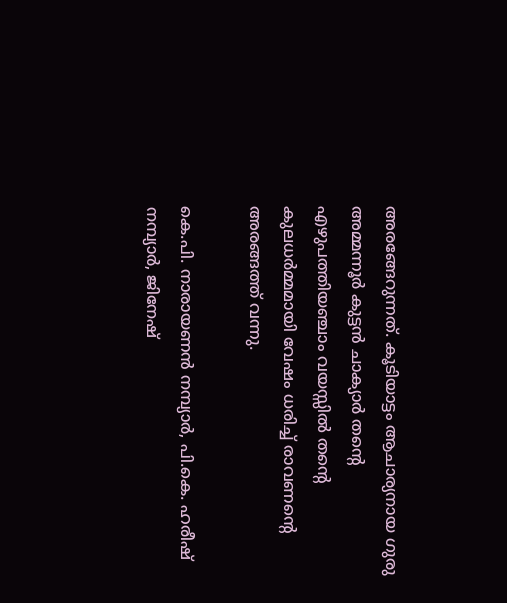അരങ്ങേറുന്നത്. കൂടിയാട്ടം ആചാര്യനായ ഗുരു അമ്മന്നൂർ കുട്ടൻ ചാക്യാർ തന്റെ എഴുപത്തിയഞ്ചാം വയസ്സിൽ തന്റെ കുലധർമ്മമായി വേഷം ധരിച്ച് രാവണൻ്റെ അരങ്ങത്ത് വന്നു.

കെ.പി. നാരായണൻ നമ്പ്യാർ, പി.കെ. ഹരീഷ് നമ്പ്യാർ, ജിനേഷ്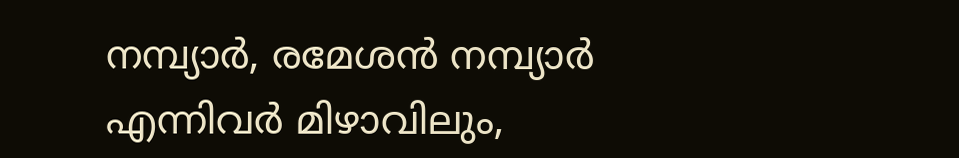നമ്പ്യാർ, രമേശൻ നമ്പ്യാർ എന്നിവർ മിഴാവിലും,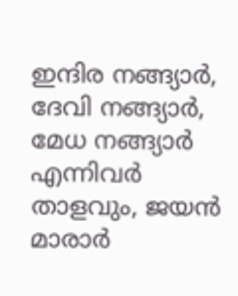ഇന്ദിര നങ്ങ്യാർ, ദേവി നങ്ങ്യാർ, മേധ നങ്ങ്യാർ എന്നിവർ താളവും, ജയൻ മാരാർ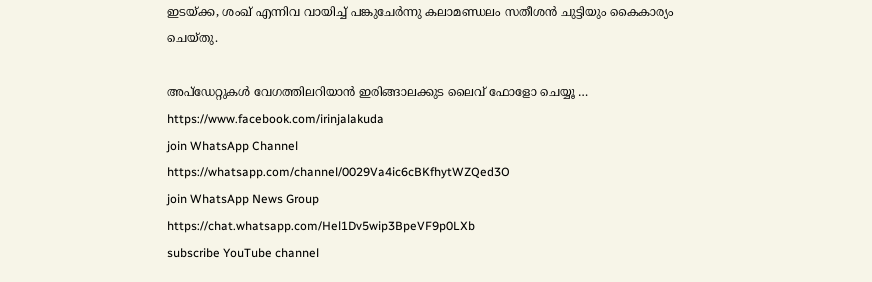ഇടയ്ക്ക, ശംഖ് എന്നിവ വായിച്ച് പങ്കുചേർന്നു കലാമണ്ഡലം സതീശൻ ചുട്ടിയും കൈകാര്യം ചെയ്തു.

അപ്ഡേറ്റുകൾ വേഗത്തിലറിയാൻ ഇരിങ്ങാലക്കുട ലൈവ് ഫോളോ ചെയ്യൂ …
https://www.facebook.com/irinjalakuda
join WhatsApp Channel
https://whatsapp.com/channel/0029Va4ic6cBKfhytWZQed3O
join WhatsApp News Group
https://chat.whatsapp.com/Hel1Dv5wip3BpeVF9p0LXb
subscribe YouTube channel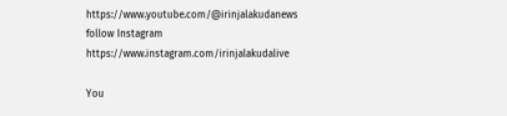https://www.youtube.com/@irinjalakudanews
follow Instagram
https://www.instagram.com/irinjalakudalive

You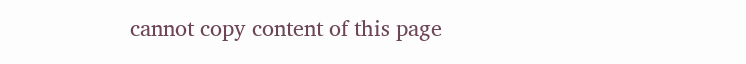cannot copy content of this page